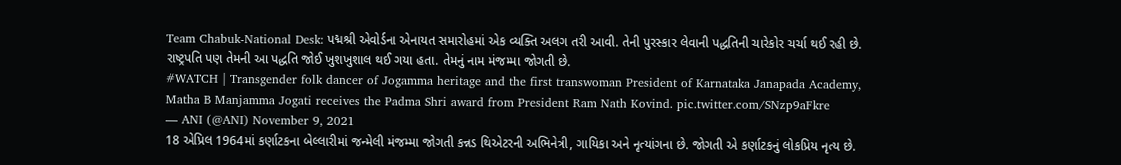Team Chabuk-National Desk: પદ્મશ્રી એવોર્ડના એનાયત સમારોહમાં એક વ્યક્તિ અલગ તરી આવી. તેની પુરસ્કાર લેવાની પદ્ધતિની ચારેકોર ચર્ચા થઈ રહી છે. રાષ્ટ્રપતિ પણ તેમની આ પદ્ધતિ જોઈ ખુશખુશાલ થઈ ગયા હતા. તેમનું નામ મંજમ્મા જોગતી છે.
#WATCH | Transgender folk dancer of Jogamma heritage and the first transwoman President of Karnataka Janapada Academy, Matha B Manjamma Jogati receives the Padma Shri award from President Ram Nath Kovind. pic.twitter.com/SNzp9aFkre
— ANI (@ANI) November 9, 2021
18 એપ્રિલ 1964માં કર્ણાટકના બેલ્લારીમાં જન્મેલી મંજમ્મા જોગતી કન્નડ થિએટરની અભિનેત્રી, ગાયિકા અને નૃત્યાંગના છે. જોગતી એ કર્ણાટકનું લોકપ્રિય નૃત્ય છે.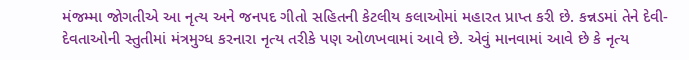મંજમ્મા જોગતીએ આ નૃત્ય અને જનપદ ગીતો સહિતની કેટલીય કલાઓમાં મહારત પ્રાપ્ત કરી છે. કન્નડમાં તેને દેવી-દેવતાઓની સ્તુતીમાં મંત્રમુગ્ધ કરનારા નૃત્ય તરીકે પણ ઓળખવામાં આવે છે. એવું માનવામાં આવે છે કે નૃત્ય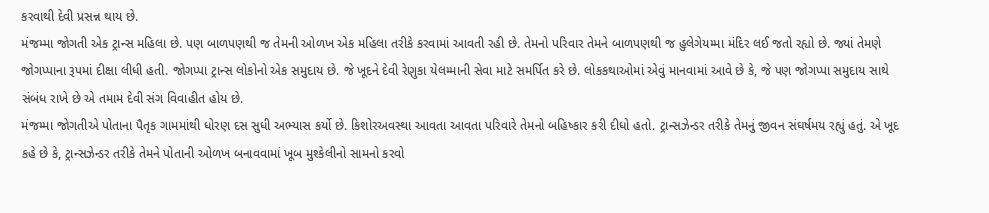કરવાથી દેવી પ્રસન્ન થાય છે.
મંજમ્મા જોગતી એક ટ્રાન્સ મહિલા છે. પણ બાળપણથી જ તેમની ઓળખ એક મહિલા તરીકે કરવામાં આવતી રહી છે. તેમનો પરિવાર તેમને બાળપણથી જ હુલેગેયમ્મા મંદિર લઈ જતો રહ્યો છે. જ્યાં તેમણે જોગપ્પાના રૂપમાં દીક્ષા લીધી હતી. જોગપ્પા ટ્રાન્સ લોકોનો એક સમુદાય છે. જે ખૂદને દેવી રેણુકા યેલમ્માની સેવા માટે સમર્પિત કરે છે. લોકકથાઓમાં એવું માનવામાં આવે છે કે, જે પણ જોગપ્પા સમુદાય સાથે સંબંધ રાખે છે એ તમામ દેવી સંગ વિવાહીત હોય છે.
મંજમ્મા જોગતીએ પોતાના પૈતૃક ગામમાંથી ધોરણ દસ સુધી અભ્યાસ કર્યો છે. કિશોરઅવસ્થા આવતા આવતા પરિવારે તેમનો બહિષ્કાર કરી દીધો હતો. ટ્રાન્સઝેન્ડર તરીકે તેમનું જીવન સંઘર્ષમય રહ્યું હતું. એ ખૂદ કહે છે કે, ટ્રાન્સઝેન્ડર તરીકે તેમને પોતાની ઓળખ બનાવવામાં ખૂબ મુશ્કેલીનો સામનો કરવો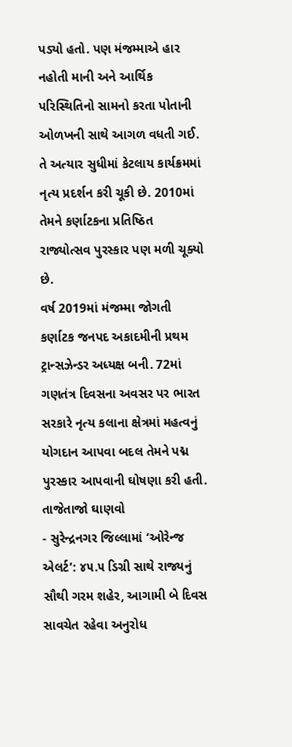પડ્યો હતો. પણ મંજમ્માએ હાર નહોતી માની અને આર્થિક પરિસ્થિતિનો સામનો કરતા પોતાની ઓળખની સાથે આગળ વધતી ગઈ. તે અત્યાર સુધીમાં કેટલાય કાર્યક્રમમાં નૃત્ય પ્રદર્શન કરી ચૂકી છે. 2010માં તેમને કર્ણાટકના પ્રતિષ્ઠિત રાજ્યોત્સવ પુરસ્કાર પણ મળી ચૂક્યો છે.
વર્ષ 2019માં મંજમ્મા જોગતી કર્ણાટક જનપદ અકાદમીની પ્રથમ ટ્રાન્સઝેન્ડર અધ્યક્ષ બની. 72માં ગણતંત્ર દિવસના અવસર પર ભારત સરકારે નૃત્ય કલાના ક્ષેત્રમાં મહત્વનું યોગદાન આપવા બદલ તેમને પદ્મ પુરસ્કાર આપવાની ઘોષણા કરી હતી.
તાજેતાજો ઘાણવો
- સુરેન્દ્રનગર જિલ્લામાં ‘ઓરેન્જ એલર્ટ’: ૪૫.૫ ડિગ્રી સાથે રાજ્યનું સૌથી ગરમ શહેર, આગામી બે દિવસ સાવચેત રહેવા અનુરોધ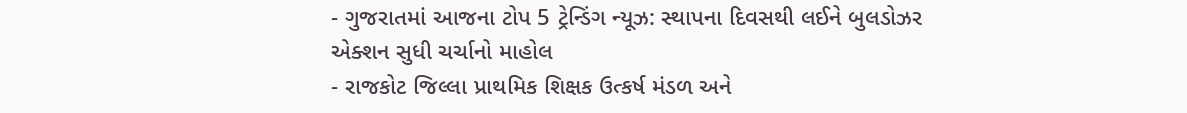- ગુજરાતમાં આજના ટોપ 5 ટ્રેન્ડિંગ ન્યૂઝ: સ્થાપના દિવસથી લઈને બુલડોઝર એક્શન સુધી ચર્ચાનો માહોલ
- રાજકોટ જિલ્લા પ્રાથમિક શિક્ષક ઉત્કર્ષ મંડળ અને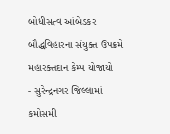બોધીસત્વ આંબેડકર બૌદ્ધવિહારના સંયુક્ત ઉપક્રમે મહારક્તદાન કેમ્પ યોજાયો
- સુરેન્દ્રનગર જિલ્લામાં કમોસમી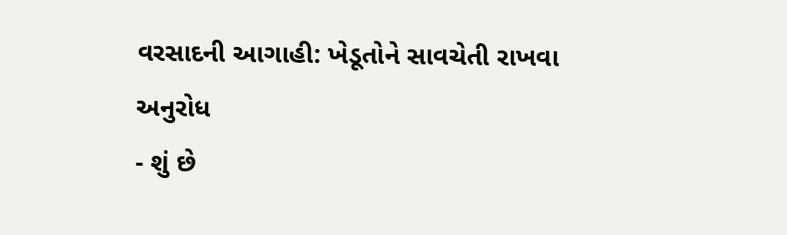વરસાદની આગાહી: ખેડૂતોને સાવચેતી રાખવા અનુરોધ
- શું છે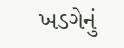ખડગેનું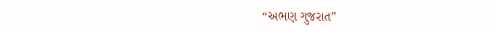“અભણ ગુજરાત”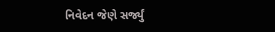નિવેદન જેણે સર્જ્યું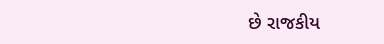છે રાજકીય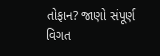તોફાન? જાણો સંપૂર્ણ વિગત